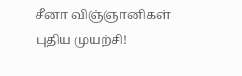சீனா விஞ்ஞானிகள் புதிய முயற்சி!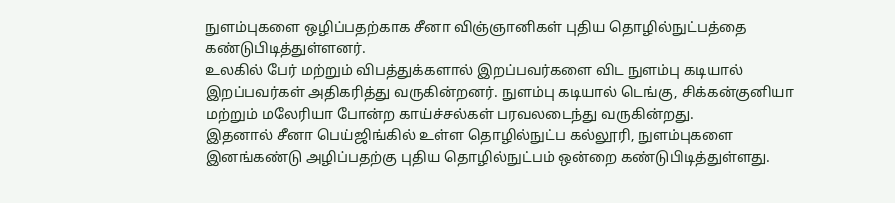நுளம்புகளை ஒழிப்பதற்காக சீனா விஞ்ஞானிகள் புதிய தொழில்நுட்பத்தை கண்டுபிடித்துள்ளனர்.
உலகில் பேர் மற்றும் விபத்துக்களால் இறப்பவர்களை விட நுளம்பு கடியால் இறப்பவர்கள் அதிகரித்து வருகின்றனர். நுளம்பு கடியால் டெங்கு, சிக்கன்குனியா மற்றும் மலேரியா போன்ற காய்ச்சல்கள் பரவலடைந்து வருகின்றது.
இதனால் சீனா பெய்ஜிங்கில் உள்ள தொழில்நுட்ப கல்லூரி, நுளம்புகளை இனங்கண்டு அழிப்பதற்கு புதிய தொழில்நுட்பம் ஒன்றை கண்டுபிடித்துள்ளது.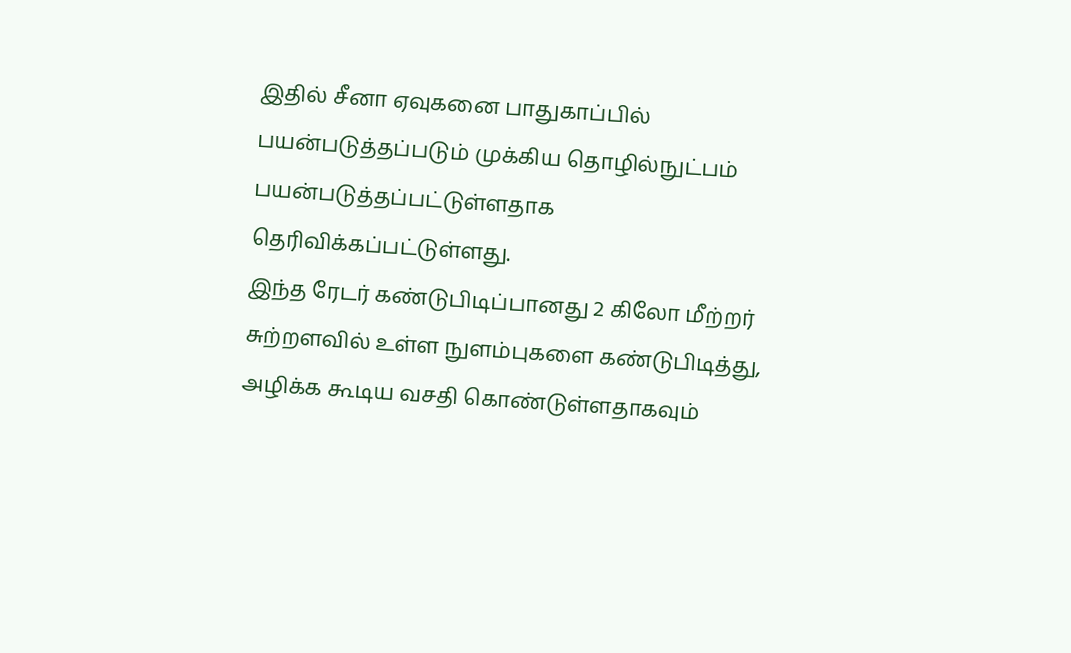இதில் சீனா ஏவுகனை பாதுகாப்பில் பயன்படுத்தப்படும் முக்கிய தொழில்நுட்பம் பயன்படுத்தப்பட்டுள்ளதாக தெரிவிக்கப்பட்டுள்ளது.
இந்த ரேடர் கண்டுபிடிப்பானது 2 கிலோ மீற்றர் சுற்றளவில் உள்ள நுளம்புகளை கண்டுபிடித்து, அழிக்க கூடிய வசதி கொண்டுள்ளதாகவும்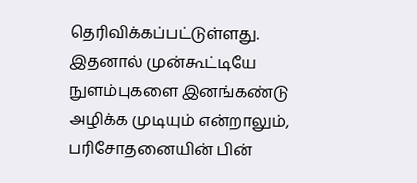தெரிவிக்கப்பட்டுள்ளது. இதனால் முன்கூட்டியே நுளம்புகளை இனங்கண்டு அழிக்க முடியும் என்றாலும், பரிசோதனையின் பின்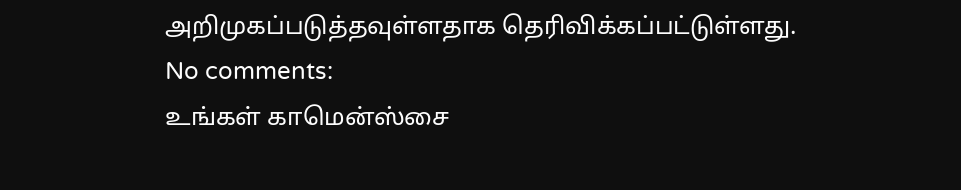அறிமுகப்படுத்தவுள்ளதாக தெரிவிக்கப்பட்டுள்ளது.
No comments:
உங்கள் காமென்ஸ்சை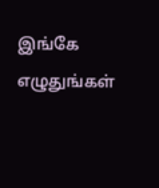இங்கே எழுதுங்கள்